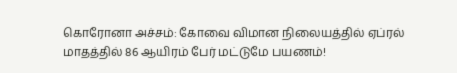கொரோனா அச்சம்: கோவை விமான நிலையத்தில் ஏப்ரல் மாதத்தில் 86 ஆயிரம் பேர் மட்டுமே பயணம்!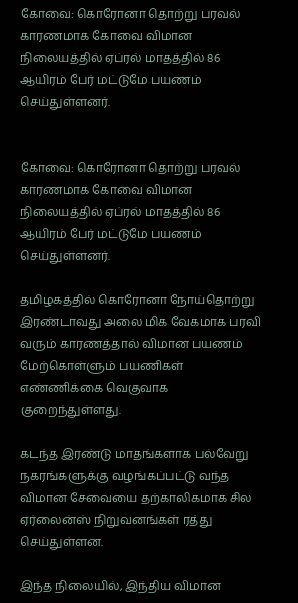கோவை: கொரோனா தொற்று பரவல் காரணமாக கோவை விமான நிலையத்தில் ஏப்ரல் மாதத்தில் 86 ஆயிரம் பேர் மட்டுமே பயணம் செய்துள்ளனர்.


கோவை: கொரோனா தொற்று பரவல் காரணமாக கோவை விமான நிலையத்தில் ஏப்ரல் மாதத்தில் 86 ஆயிரம் பேர் மட்டுமே பயணம் செய்துள்ளனர்.

தமிழகத்தில் கொரோனா நோய்தொற்று இரண்டாவது அலை மிக வேகமாக பரவி வரும் காரணத்தால் விமான பயணம் மேற்கொள்ளும் பயணிகள் எண்ணிக்கை வெகுவாக குறைந்துள்ளது.

கடந்த இரண்டு மாதங்களாக பல்வேறு நகரங்களுக்கு வழங்கப்பட்டு வந்த விமான சேவையை தற்காலிகமாக சில ஏர்லைன்ஸ் நிறுவனங்கள் ரத்து செய்துள்ளன.

இந்த நிலையில், இந்திய விமான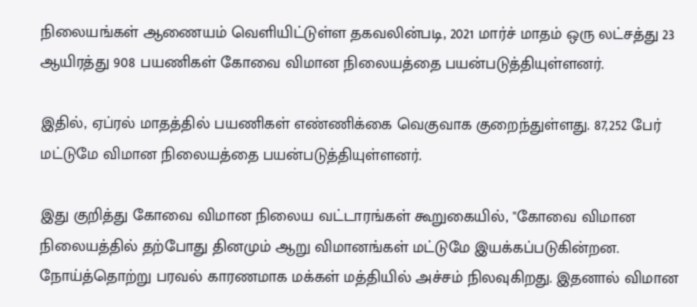நிலையங்கள் ஆணையம் வெளியிட்டுள்ள தகவலின்படி, 2021 மார்ச் மாதம் ஒரு லட்சத்து 23 ஆயிரத்து 908 பயணிகள் கோவை விமான நிலையத்தை பயன்படுத்தியுள்ளனர்.

இதில், ஏப்ரல் மாதத்தில் பயணிகள் எண்ணிக்கை வெகுவாக குறைந்துள்ளது. 87,252 பேர் மட்டுமே விமான நிலையத்தை பயன்படுத்தியுள்ளனர்.

இது குறித்து கோவை விமான நிலைய வட்டாரங்கள் கூறுகையில், "கோவை விமான நிலையத்தில் தற்போது தினமும் ஆறு விமானங்கள் மட்டுமே இயக்கப்படுகின்றன. நோய்த்தொற்று பரவல் காரணமாக மக்கள் மத்தியில் அச்சம் நிலவுகிறது. இதனால் விமான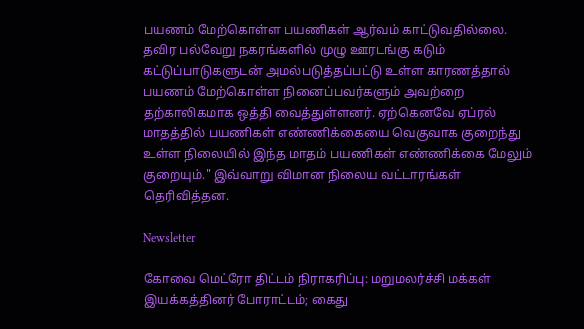பயணம் மேற்கொள்ள பயணிகள் ஆர்வம் காட்டுவதில்லை. தவிர பல்வேறு நகரங்களில் முழு ஊரடங்கு கடும் கட்டுப்பாடுகளுடன் அமல்படுத்தப்பட்டு உள்ள காரணத்தால் பயணம் மேற்கொள்ள நினைப்பவர்களும் அவற்றை தற்காலிகமாக ஒத்தி வைத்துள்ளனர். ஏற்கெனவே ஏப்ரல் மாதத்தில் பயணிகள் எண்ணிக்கையை வெகுவாக குறைந்து உள்ள நிலையில் இந்த மாதம் பயணிகள் எண்ணிக்கை மேலும் குறையும்." இவ்வாறு விமான நிலைய வட்டாரங்கள் தெரிவித்தன.

Newsletter

கோவை மெட்ரோ திட்டம் நிராகரிப்பு: மறுமலர்ச்சி மக்கள் இயக்கத்தினர் போராட்டம்; கைது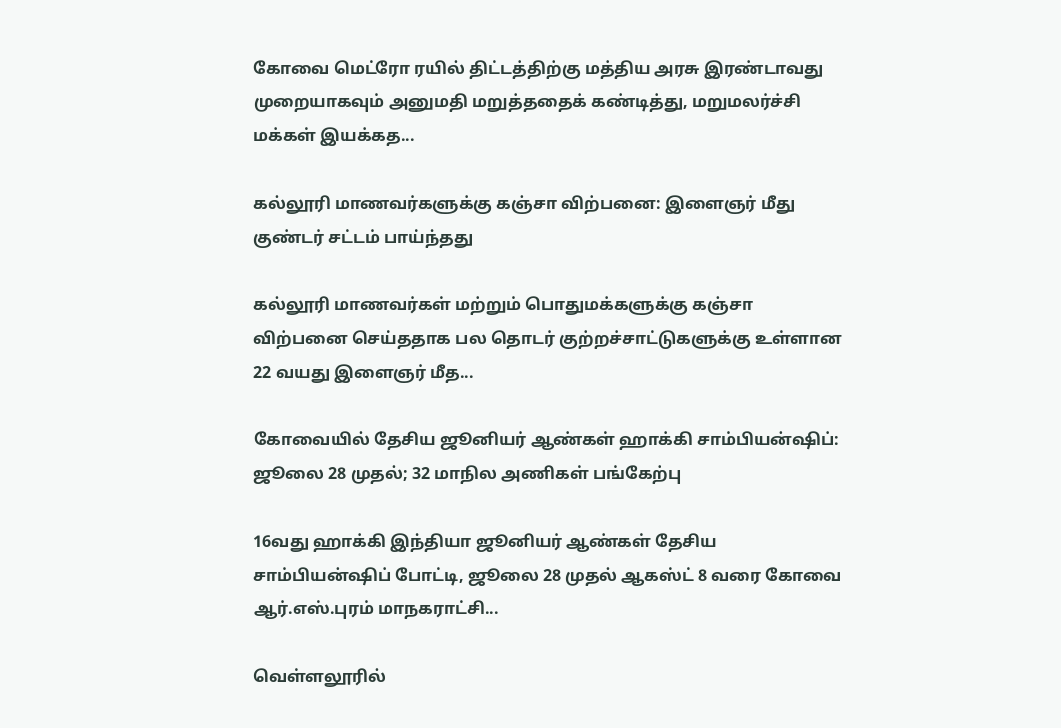கோவை மெட்ரோ ரயில் திட்டத்திற்கு மத்திய அரசு இரண்டாவது முறையாகவும் அனுமதி மறுத்ததைக் கண்டித்து, மறுமலர்ச்சி மக்கள் இயக்கத...

கல்லூரி மாணவர்களுக்கு கஞ்சா விற்பனை: இளைஞர் மீது குண்டர் சட்டம் பாய்ந்தது

கல்லூரி மாணவர்கள் மற்றும் பொதுமக்களுக்கு கஞ்சா விற்பனை செய்ததாக பல தொடர் குற்றச்சாட்டுகளுக்கு உள்ளான 22 வயது இளைஞர் மீத...

கோவையில் தேசிய ஜூனியர் ஆண்கள் ஹாக்கி சாம்பியன்ஷிப்: ஜூலை 28 முதல்; 32 மாநில அணிகள் பங்கேற்பு

16வது ஹாக்கி இந்தியா ஜூனியர் ஆண்கள் தேசிய சாம்பியன்ஷிப் போட்டி, ஜூலை 28 முதல் ஆகஸ்ட் 8 வரை கோவை ஆர்.எஸ்.புரம் மாநகராட்சி...

வெள்ளலூரில்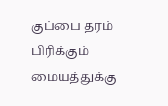குப்பை தரம் பிரிக்கும் மையத்துக்கு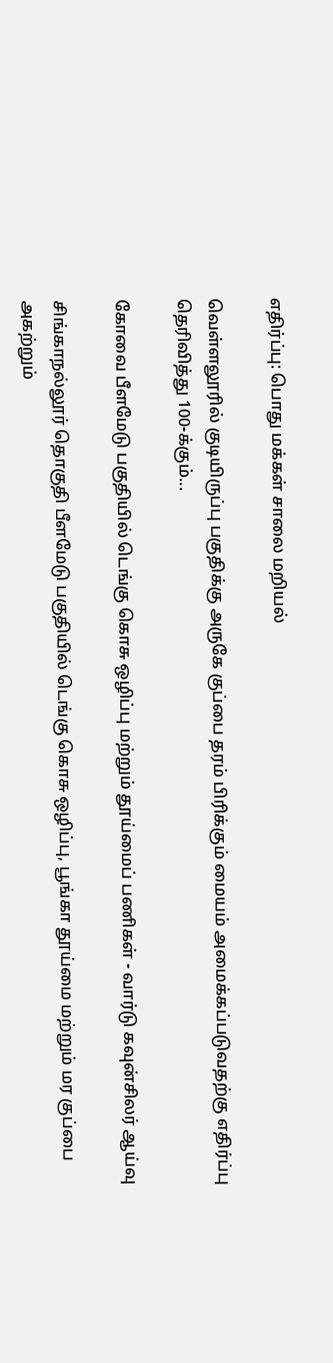எதிர்ப்பு: பொது மக்கள் சாலை மறியல்

வெள்ளலூரில் குடியிருப்பு பகுதிக்கு அருகே குப்பை தரம் பிரிக்கும் மையம் அமைக்கப்படுவதற்கு எதிர்ப்பு தெரிவித்து 100-க்கும்...

கோவை பீளமேடு பகுதியில் டெங்கு கொசு ஒழிப்பு மற்றும் தூய்மைப் பணிகள் - வார்டு கவுன்சிலர் ஆய்வு

சிங்காநல்லூர் தொகுதி பீளமேடு பகுதியில் டெங்கு கொசு ஒழிப்பு, பூங்கா தூய்மை மற்றும் மர குப்பை அகற்றும்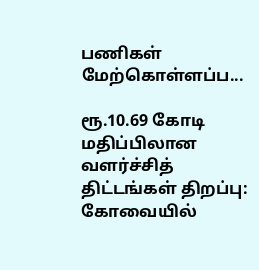பணிகள் மேற்கொள்ளப்ப...

ரூ.10.69 கோடி மதிப்பிலான வளர்ச்சித் திட்டங்கள் திறப்பு: கோவையில்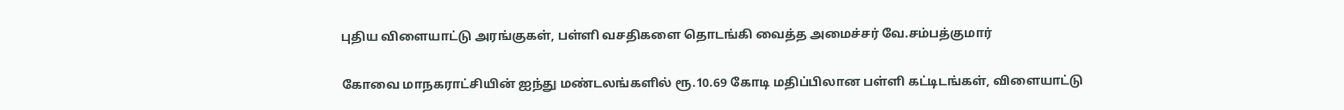புதிய விளையாட்டு அரங்குகள், பள்ளி வசதிகளை தொடங்கி வைத்த அமைச்சர் வே.சம்பத்குமார்

கோவை மாநகராட்சியின் ஐந்து மண்டலங்களில் ரூ.10.69 கோடி மதிப்பிலான பள்ளி கட்டிடங்கள், விளையாட்டு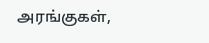அரங்குகள்,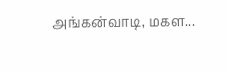அங்கன்வாடி, மகள...